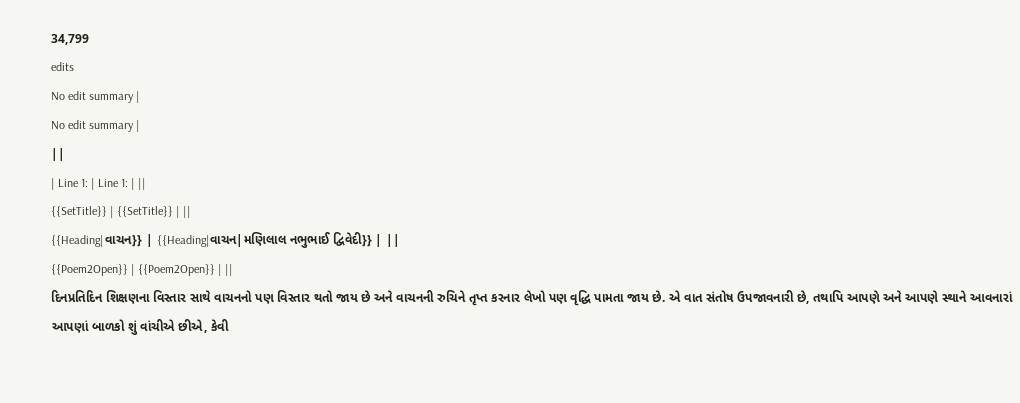34,799
edits
No edit summary |
No edit summary |
||
| Line 1: | Line 1: | ||
{{SetTitle}} | {{SetTitle}} | ||
{{Heading|વાચન}} | {{Heading|વાચન|મણિલાલ નભુભાઈ દ્વિવેદી}} | ||
{{Poem2Open}} | {{Poem2Open}} | ||
દિનપ્રતિદિન શિક્ષણના વિસ્તાર સાથે વાચનનો પણ વિસ્તાર થતો જાય છે અને વાચનની રુચિને તૃપ્ત કરનાર લેખો પણ વૃદ્ધિ પામતા જાય છે. એ વાત સંતોષ ઉપજાવનારી છે, તથાપિ આપણે અને આપણે સ્થાને આવનારાં આપણાં બાળકો શું વાંચીએ છીએ, કેવી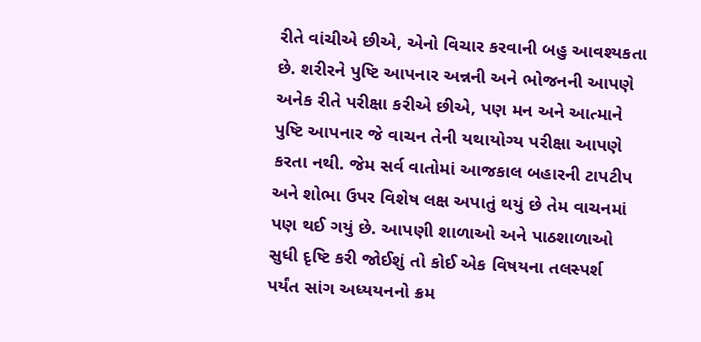રીતે વાંચીએ છીએ, એનો વિચાર કરવાની બહુ આવશ્યકતા છે. શરીરને પુષ્ટિ આપનાર અન્નની અને ભોજનની આપણે અનેક રીતે પરીક્ષા કરીએ છીએ, પણ મન અને આત્માને પુષ્ટિ આપનાર જે વાચન તેની યથાયોગ્ય પરીક્ષા આપણે કરતા નથી. જેમ સર્વ વાતોમાં આજકાલ બહારની ટાપટીપ અને શોભા ઉપર વિશેષ લક્ષ અપાતું થયું છે તેમ વાચનમાં પણ થઈ ગયું છે. આપણી શાળાઓ અને પાઠશાળાઓ સુધી દૃષ્ટિ કરી જોઈશું તો કોઈ એક વિષયના તલસ્પર્શ પર્યંત સાંગ અધ્યયનનો ક્રમ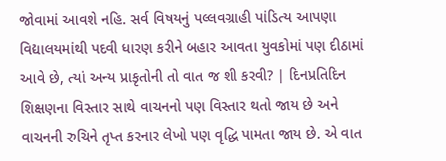જોવામાં આવશે નહિ. સર્વ વિષયનું પલ્લવગ્રાહી પાંડિત્ય આપણા વિદ્યાલયમાંથી પદવી ધારણ કરીને બહાર આવતા યુવકોમાં પણ દીઠામાં આવે છે, ત્યાં અન્ય પ્રાકૃતોની તો વાત જ શી કરવી? | દિનપ્રતિદિન શિક્ષણના વિસ્તાર સાથે વાચનનો પણ વિસ્તાર થતો જાય છે અને વાચનની રુચિને તૃપ્ત કરનાર લેખો પણ વૃદ્ધિ પામતા જાય છે. એ વાત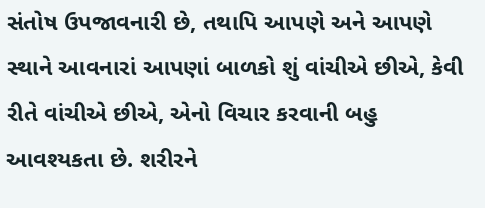સંતોષ ઉપજાવનારી છે, તથાપિ આપણે અને આપણે સ્થાને આવનારાં આપણાં બાળકો શું વાંચીએ છીએ, કેવી રીતે વાંચીએ છીએ, એનો વિચાર કરવાની બહુ આવશ્યકતા છે. શરીરને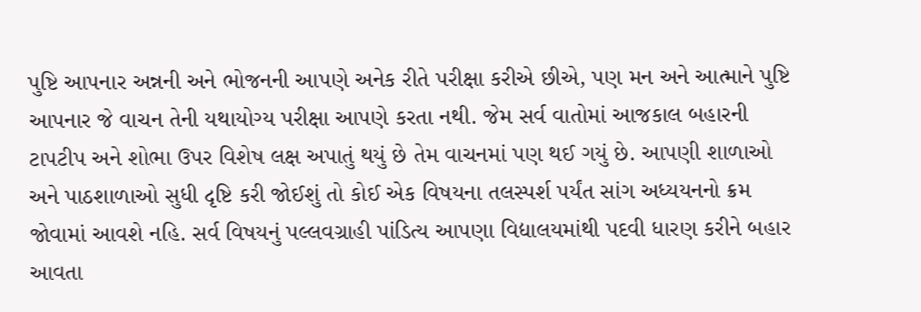પુષ્ટિ આપનાર અન્નની અને ભોજનની આપણે અનેક રીતે પરીક્ષા કરીએ છીએ, પણ મન અને આત્માને પુષ્ટિ આપનાર જે વાચન તેની યથાયોગ્ય પરીક્ષા આપણે કરતા નથી. જેમ સર્વ વાતોમાં આજકાલ બહારની ટાપટીપ અને શોભા ઉપર વિશેષ લક્ષ અપાતું થયું છે તેમ વાચનમાં પણ થઈ ગયું છે. આપણી શાળાઓ અને પાઠશાળાઓ સુધી દૃષ્ટિ કરી જોઈશું તો કોઈ એક વિષયના તલસ્પર્શ પર્યંત સાંગ અધ્યયનનો ક્રમ જોવામાં આવશે નહિ. સર્વ વિષયનું પલ્લવગ્રાહી પાંડિત્ય આપણા વિદ્યાલયમાંથી પદવી ધારણ કરીને બહાર આવતા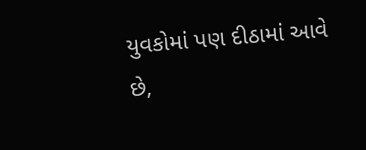યુવકોમાં પણ દીઠામાં આવે છે,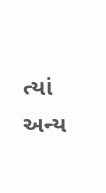ત્યાં અન્ય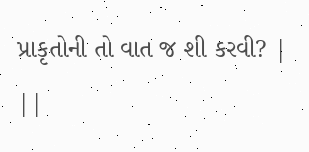પ્રાકૃતોની તો વાત જ શી કરવી? | ||